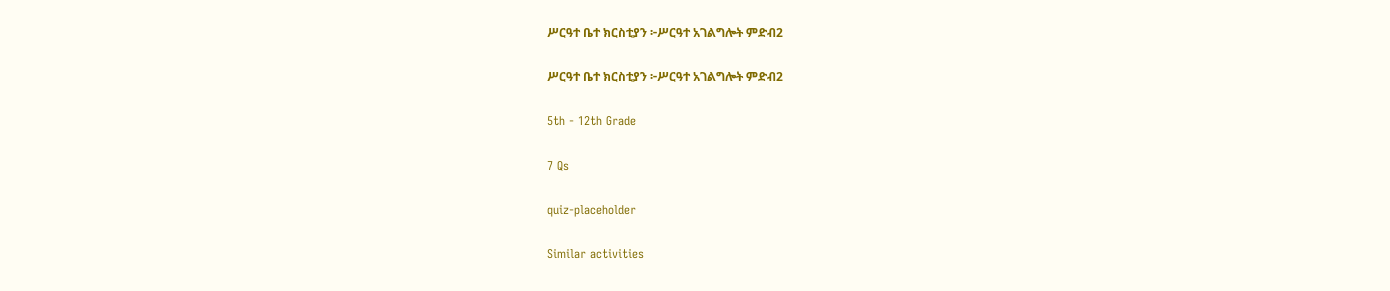ሥርዓተ ቤተ ክርስቲያን ፦ሥርዓተ አገልግሎት ምድብ2

ሥርዓተ ቤተ ክርስቲያን ፦ሥርዓተ አገልግሎት ምድብ2

5th - 12th Grade

7 Qs

quiz-placeholder

Similar activities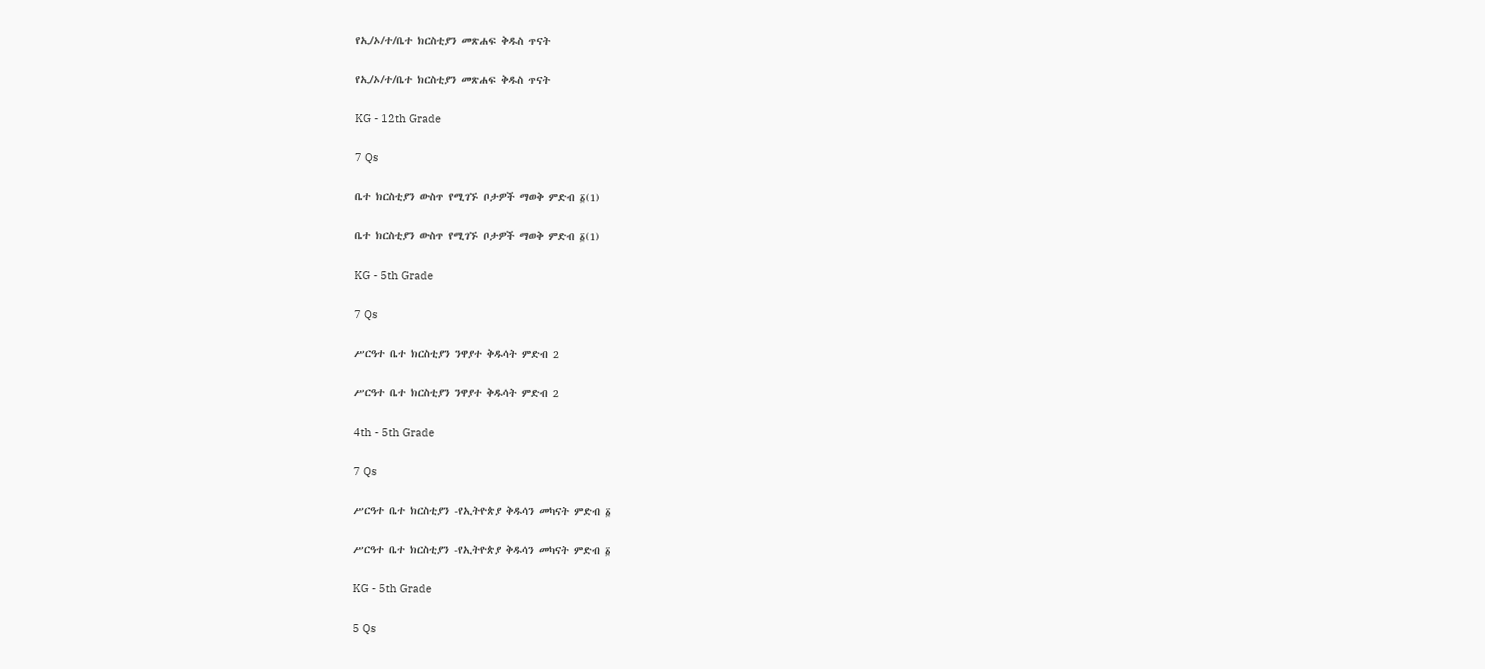የኢ/ኦ/ተ/ቤተ ክርስቲያን መጽሐፍ ቅዱስ ጥናት

የኢ/ኦ/ተ/ቤተ ክርስቲያን መጽሐፍ ቅዱስ ጥናት

KG - 12th Grade

7 Qs

ቤተ ክርስቲያን ውስጥ የሚገኙ ቦታዎች ማወቅ ምድብ ፩(1)

ቤተ ክርስቲያን ውስጥ የሚገኙ ቦታዎች ማወቅ ምድብ ፩(1)

KG - 5th Grade

7 Qs

ሥርዓተ ቤተ ክርስቲያን ንዋያተ ቅዱሳት ምድብ 2

ሥርዓተ ቤተ ክርስቲያን ንዋያተ ቅዱሳት ምድብ 2

4th - 5th Grade

7 Qs

ሥርዓተ ቤተ ክርስቲያን -የኢትዮጵያ ቅዱሳን መካናት ምድብ ፩

ሥርዓተ ቤተ ክርስቲያን -የኢትዮጵያ ቅዱሳን መካናት ምድብ ፩

KG - 5th Grade

5 Qs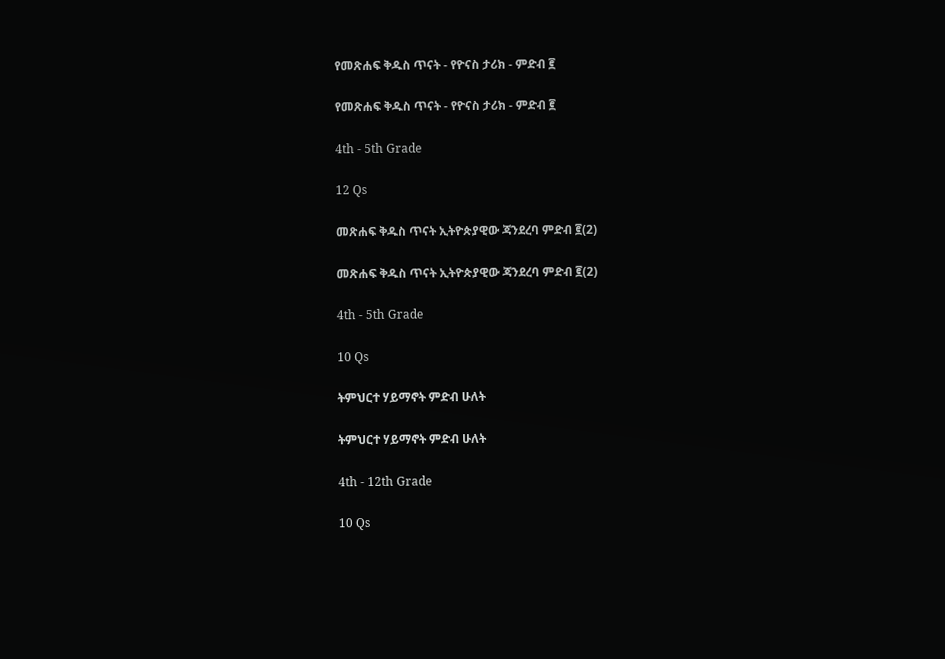የመጽሐፍ ቅዱስ ጥናት - የዮናስ ታሪክ - ምድብ ፪

የመጽሐፍ ቅዱስ ጥናት - የዮናስ ታሪክ - ምድብ ፪

4th - 5th Grade

12 Qs

መጽሐፍ ቅዱስ ጥናት ኢትዮጵያዊው ጃንደረባ ምድብ ፪(2)

መጽሐፍ ቅዱስ ጥናት ኢትዮጵያዊው ጃንደረባ ምድብ ፪(2)

4th - 5th Grade

10 Qs

ትምህርተ ሃይማኖት ምድብ ሁለት

ትምህርተ ሃይማኖት ምድብ ሁለት

4th - 12th Grade

10 Qs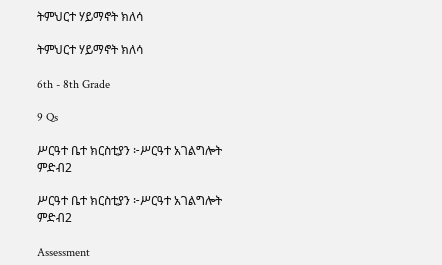ትምህርተ ሃይማኖት ክለሳ

ትምህርተ ሃይማኖት ክለሳ

6th - 8th Grade

9 Qs

ሥርዓተ ቤተ ክርስቲያን ፦ሥርዓተ አገልግሎት ምድብ2

ሥርዓተ ቤተ ክርስቲያን ፦ሥርዓተ አገልግሎት ምድብ2

Assessment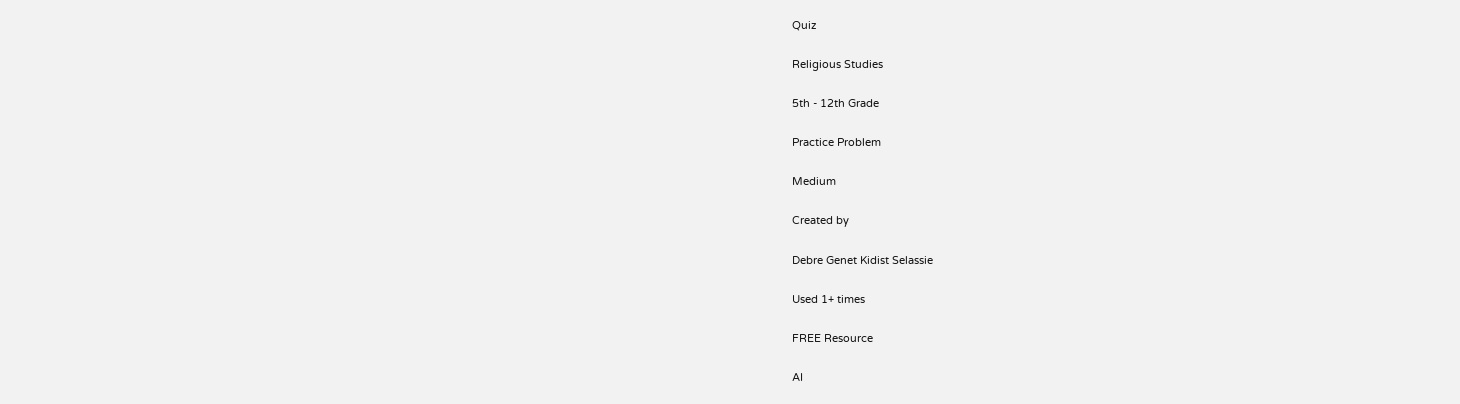Quiz

Religious Studies

5th - 12th Grade

Practice Problem

Medium

Created by

Debre Genet Kidist Selassie

Used 1+ times

FREE Resource

AI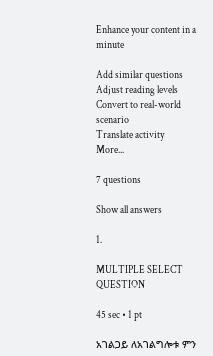Enhance your content in a minute

Add similar questions
Adjust reading levels
Convert to real-world scenario
Translate activity
More...

7 questions

Show all answers

1.

MULTIPLE SELECT QUESTION

45 sec • 1 pt

አገልጋይ ለአገልግሎቱ ምን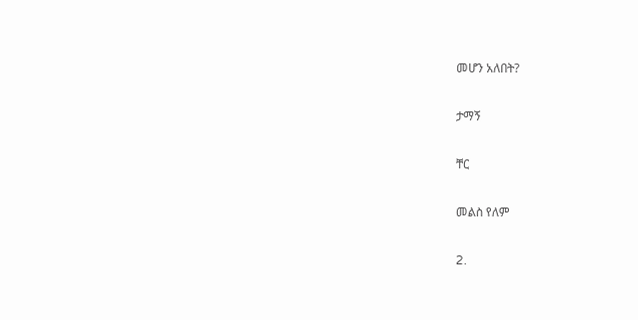መሆን አለበት?

ታማኝ

ቸር

መልስ የለም

2.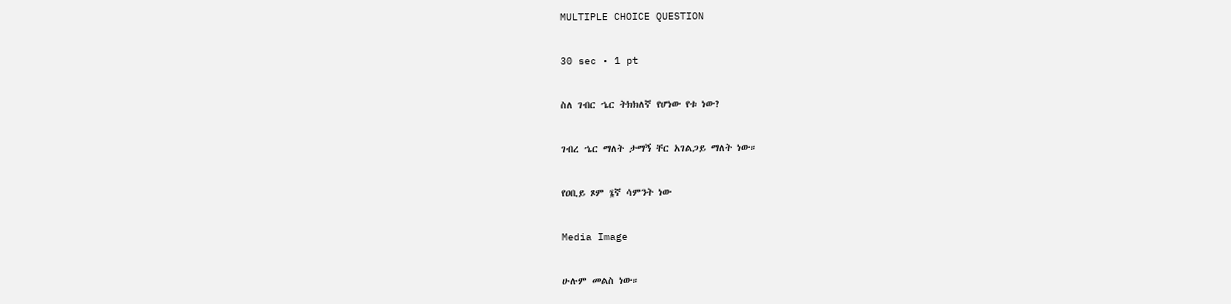MULTIPLE CHOICE QUESTION

30 sec • 1 pt

ስለ ገብር ኄር ትክክለኛ የሆነው የቱ ነው?

ገብረ ኄር ማለት ታማኝ ቸር አገልጋይ ማለት ነው።

የዐቢይ ጾም ፮ኛ ሳምንት ነው

Media Image

ሁሉም መልስ ነው።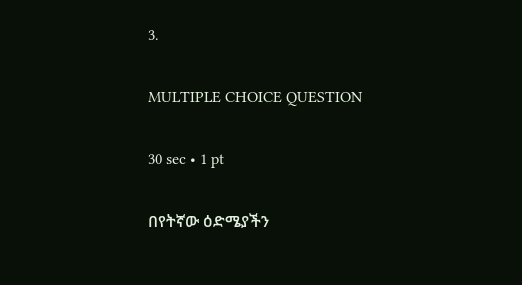3.

MULTIPLE CHOICE QUESTION

30 sec • 1 pt

በየትኛው ዕድሜያችን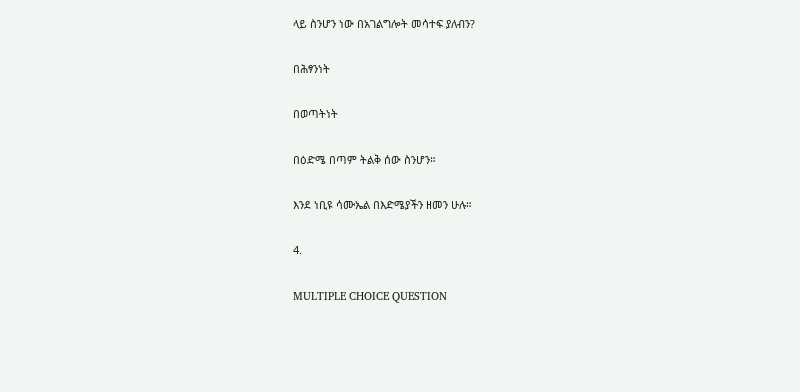ላይ ስንሆን ነው በአገልግሎት መሳተፍ ያለብን?

በሕፃንነት

በወጣትነት

በዕድሜ በጣም ትልቅ ሰው ስንሆን።

እንደ ነቢዩ ሳሙኤል በእድሜያችን ዘመን ሁሉ።

4.

MULTIPLE CHOICE QUESTION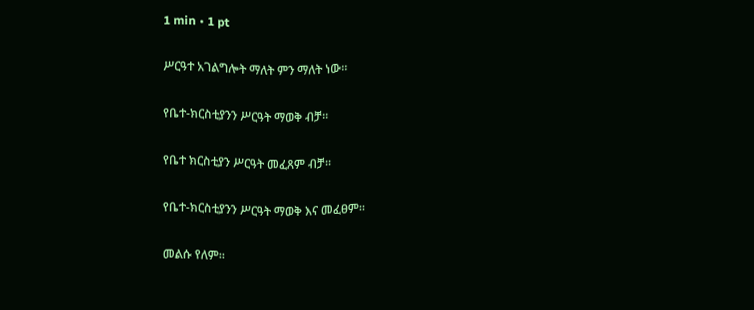1 min • 1 pt

ሥርዓተ አገልግሎት ማለት ምን ማለት ነው።

የቤተ-ክርስቲያንን ሥርዓት ማወቅ ብቻ።

የቤተ ክርስቲያን ሥርዓት መፈጸም ብቻ።

የቤተ-ክርስቲያንን ሥርዓት ማወቅ እና መፈፀም።

መልሱ የለም።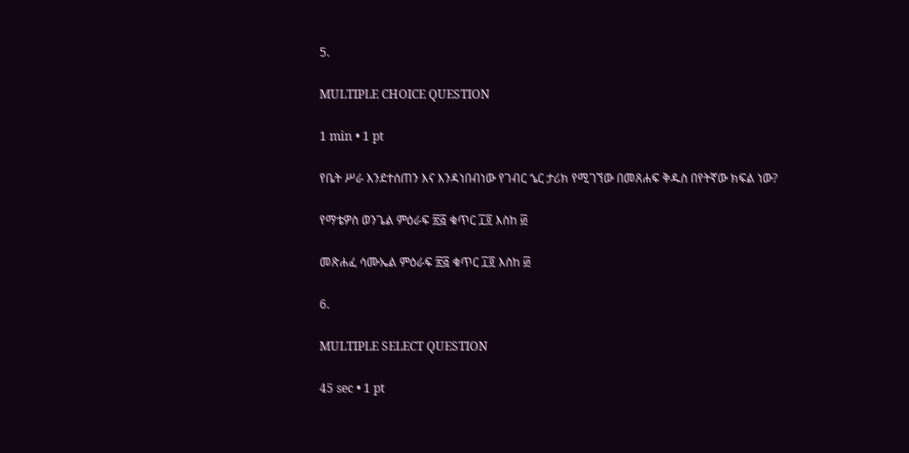5.

MULTIPLE CHOICE QUESTION

1 min • 1 pt

የቤት ሥራ እንደተሰጠን እና እንዳነበብነው የገብር ኄር ታሪክ የሚገኘው በመጸሐፍ ቅዱስ በየትኛው ክፍል ነው?

የማቴዎስ ወንጌል ምዕራፍ ፳፭ ቁጥር ፲፬ እስከ ፴

መጽሐፈ ሳሙኤል ምዕራፍ ፳፭ ቁጥር ፲፬ እስከ ፴

6.

MULTIPLE SELECT QUESTION

45 sec • 1 pt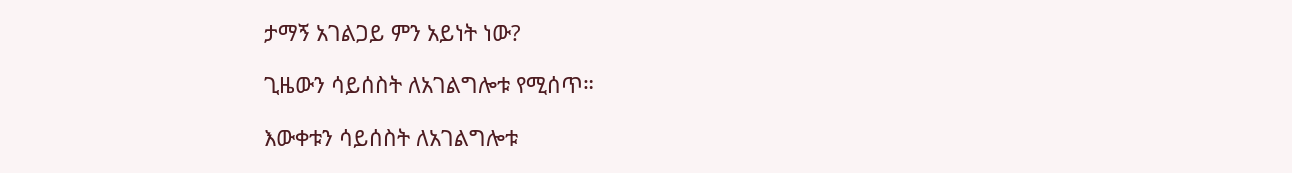ታማኝ አገልጋይ ምን አይነት ነው?

ጊዜውን ሳይሰስት ለአገልግሎቱ የሚሰጥ።

እውቀቱን ሳይሰስት ለአገልግሎቱ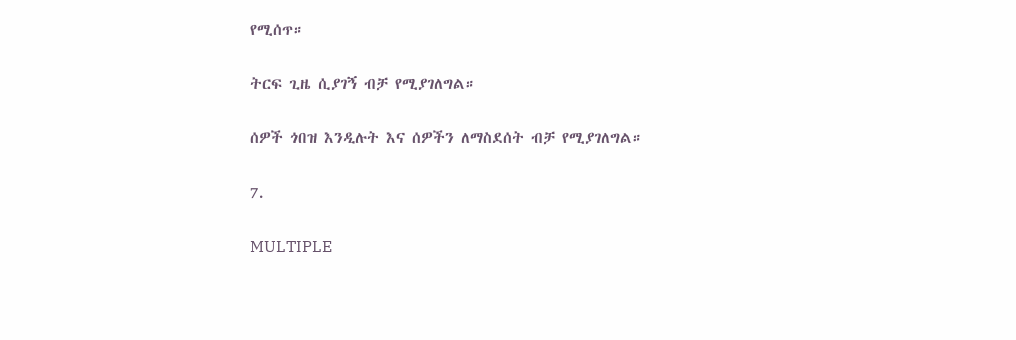የሚሰጥ።

ትርፍ ጊዜ ሲያገኝ ብቻ የሚያገለግል።

ሰዎች ጎበዝ እንዲሉት እና ሰዎችን ለማስደሰት ብቻ የሚያገለግል።

7.

MULTIPLE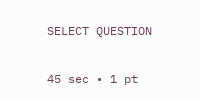SELECT QUESTION

45 sec • 1 pt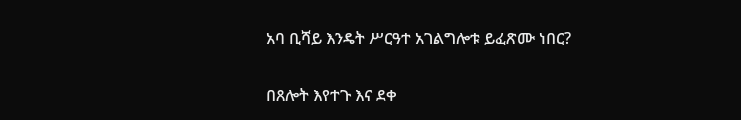አባ ቢሻይ እንዴት ሥርዓተ አገልግሎቱ ይፈጽሙ ነበር?

በጸሎት እየተጉ እና ደቀ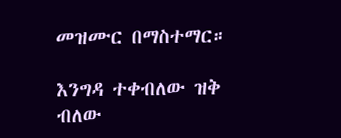መዝሙር በማስተማር።

እንግዳ ተቀብለው ዝቅ ብለው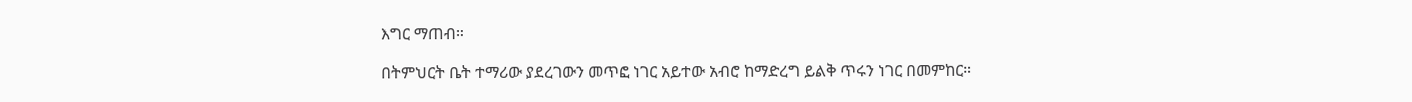እግር ማጠብ።

በትምህርት ቤት ተማሪው ያደረገውን መጥፎ ነገር አይተው አብሮ ከማድረግ ይልቅ ጥሩን ነገር በመምከር።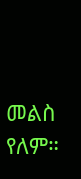መልስ የለም።